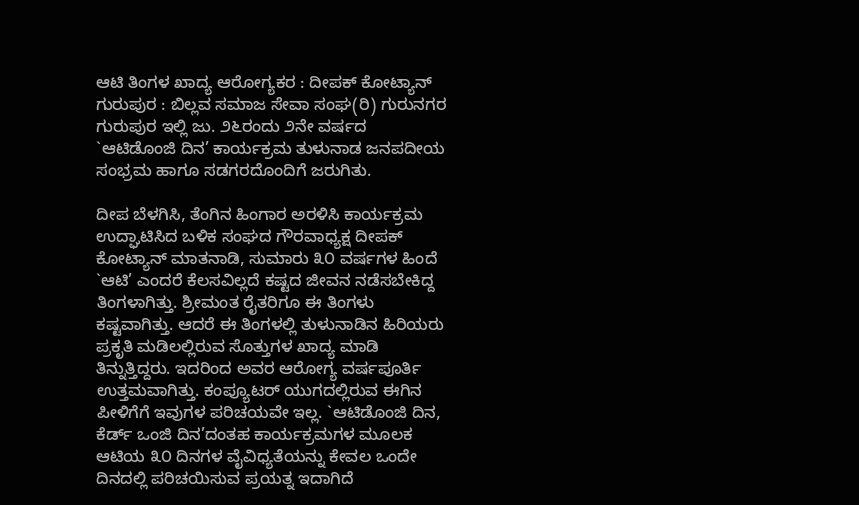ಆಟಿ ತಿಂಗಳ ಖಾದ್ಯ ಆರೋಗ್ಯಕರ : ದೀಪಕ್ ಕೋಟ್ಯಾನ್
ಗುರುಪುರ : ಬಿಲ್ಲವ ಸಮಾಜ ಸೇವಾ ಸಂಘ(ರಿ) ಗುರುನಗರ ಗುರುಪುರ ಇಲ್ಲಿ ಜು. ೨೬ರಂದು ೨ನೇ ವರ್ಷದ `ಆಟಿಡೊಂಜಿ ದಿನ’ ಕಾರ್ಯಕ್ರಮ ತುಳುನಾಡ ಜನಪದೀಯ ಸಂಭ್ರಮ ಹಾಗೂ ಸಡಗರದೊಂದಿಗೆ ಜರುಗಿತು.

ದೀಪ ಬೆಳಗಿಸಿ, ತೆಂಗಿನ ಹಿಂಗಾರ ಅರಳಿಸಿ ಕಾರ್ಯಕ್ರಮ ಉದ್ಘಾಟಿಸಿದ ಬಳಿಕ ಸಂಘದ ಗೌರವಾಧ್ಯಕ್ಷ ದೀಪಕ್ ಕೋಟ್ಯಾನ್ ಮಾತನಾಡಿ, ಸುಮಾರು ೩೦ ವರ್ಷಗಳ ಹಿಂದೆ `ಆಟಿ’ ಎಂದರೆ ಕೆಲಸವಿಲ್ಲದೆ ಕಷ್ಟದ ಜೀವನ ನಡೆಸಬೇಕಿದ್ದ ತಿಂಗಳಾಗಿತ್ತು. ಶ್ರೀಮಂತ ರೈತರಿಗೂ ಈ ತಿಂಗಳು ಕಷ್ಟವಾಗಿತ್ತು. ಆದರೆ ಈ ತಿಂಗಳಲ್ಲಿ ತುಳುನಾಡಿನ ಹಿರಿಯರು ಪ್ರಕೃತಿ ಮಡಿಲಲ್ಲಿರುವ ಸೊತ್ತುಗಳ ಖಾದ್ಯ ಮಾಡಿ ತಿನ್ನುತ್ತಿದ್ದರು. ಇದರಿಂದ ಅವರ ಆರೋಗ್ಯ ವರ್ಷಪೂರ್ತಿ ಉತ್ತಮವಾಗಿತ್ತು. ಕಂಪ್ಯೂಟರ್ ಯುಗದಲ್ಲಿರುವ ಈಗಿನ ಪೀಳಿಗೆಗೆ ಇವುಗಳ ಪರಿಚಯವೇ ಇಲ್ಲ. `ಆಟಿಡೊಂಜಿ ದಿನ, ಕೆರ್ಡ್ ಒಂಜಿ ದಿನ’ದಂತಹ ಕಾರ್ಯಕ್ರಮಗಳ ಮೂಲಕ ಆಟಿಯ ೩೦ ದಿನಗಳ ವೈವಿಧ್ಯತೆಯನ್ನು ಕೇವಲ ಒಂದೇ ದಿನದಲ್ಲಿ ಪರಿಚಯಿಸುವ ಪ್ರಯತ್ನ ಇದಾಗಿದೆ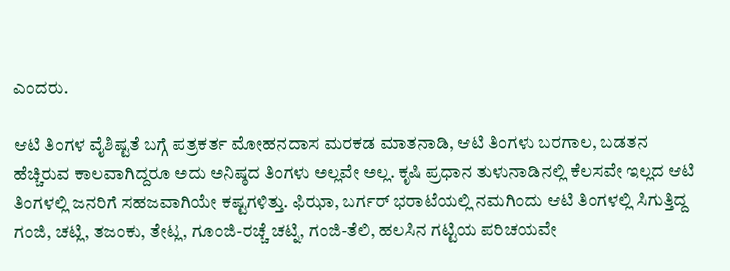ಎಂದರು.

ಆಟಿ ತಿಂಗಳ ವೈಶಿಷ್ಟತೆ ಬಗ್ಗೆ ಪತ್ರಕರ್ತ ಮೋಹನದಾಸ ಮರಕಡ ಮಾತನಾಡಿ, ಆಟಿ ತಿಂಗಳು ಬರಗಾಲ, ಬಡತನ ಹೆಚ್ಚಿರುವ ಕಾಲವಾಗಿದ್ದರೂ ಅದು ಅನಿಷ್ಠದ ತಿಂಗಳು ಅಲ್ಲವೇ ಅಲ್ಲ. ಕೃಷಿ ಪ್ರಧಾನ ತುಳುನಾಡಿನಲ್ಲಿ ಕೆಲಸವೇ ಇಲ್ಲದ ಆಟಿ ತಿಂಗಳಲ್ಲಿ ಜನರಿಗೆ ಸಹಜವಾಗಿಯೇ ಕಷ್ಟಗಳಿತ್ತು. ಫಿಝಾ, ಬರ್ಗರ್ ಭರಾಟೆಯಲ್ಲಿ ನಮಗಿಂದು ಆಟಿ ತಿಂಗಳಲ್ಲಿ ಸಿಗುತ್ತಿದ್ದ ಗಂಜಿ, ಚಟ್ಲಿ, ತಜಂಕು, ತೇಟ್ಲ, ಗೂಂಜಿ-ರಚ್ಚೆ ಚಟ್ನಿ, ಗಂಜಿ-ತೆಲಿ, ಹಲಸಿನ ಗಟ್ಟಿಯ ಪರಿಚಯವೇ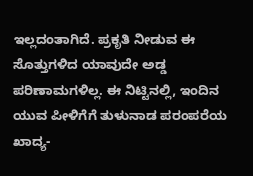ಇಲ್ಲದಂತಾಗಿದೆ. ಪ್ರಕೃತಿ ನೀಡುವ ಈ ಸೊತ್ತುಗಳಿದ ಯಾವುದೇ ಅಡ್ಡ ಪರಿಣಾಮಗಳಿಲ್ಲ. ಈ ನಿಟ್ಟಿನಲ್ಲಿ, ಇಂದಿನ ಯುವ ಪೀಳಿಗೆಗೆ ತುಳುನಾಡ ಪರಂಪರೆಯ ಖಾದ್ಯ-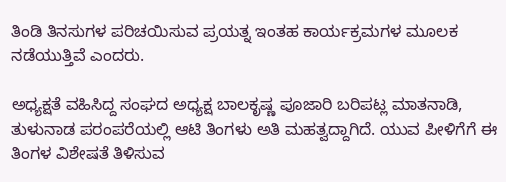ತಿಂಡಿ ತಿನಸುಗಳ ಪರಿಚಯಿಸುವ ಪ್ರಯತ್ನ ಇಂತಹ ಕಾರ್ಯಕ್ರಮಗಳ ಮೂಲಕ ನಡೆಯುತ್ತಿವೆ ಎಂದರು.

ಅಧ್ಯಕ್ಷತೆ ವಹಿಸಿದ್ದ ಸಂಘದ ಅಧ್ಯಕ್ಷ ಬಾಲಕೃಷ್ಣ ಪೂಜಾರಿ ಬರಿಪಟ್ಲ ಮಾತನಾಡಿ, ತುಳುನಾಡ ಪರಂಪರೆಯಲ್ಲಿ ಆಟಿ ತಿಂಗಳು ಅತಿ ಮಹತ್ವದ್ದಾಗಿದೆ. ಯುವ ಪೀಳಿಗೆಗೆ ಈ ತಿಂಗಳ ವಿಶೇಷತೆ ತಿಳಿಸುವ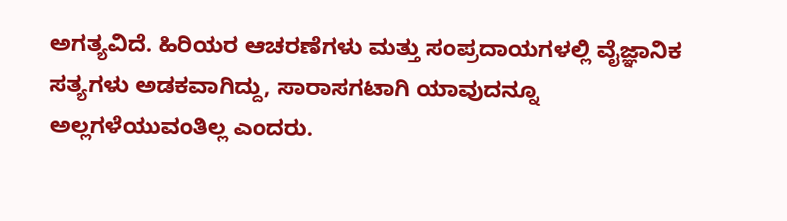ಅಗತ್ಯವಿದೆ. ಹಿರಿಯರ ಆಚರಣೆಗಳು ಮತ್ತು ಸಂಪ್ರದಾಯಗಳಲ್ಲಿ ವೈಜ್ಞಾನಿಕ ಸತ್ಯಗಳು ಅಡಕವಾಗಿದ್ದು, ಸಾರಾಸಗಟಾಗಿ ಯಾವುದನ್ನೂ ಅಲ್ಲಗಳೆಯುವಂತಿಲ್ಲ ಎಂದರು.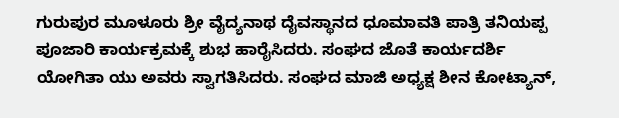ಗುರುಪುರ ಮೂಳೂರು ಶ್ರೀ ವೈದ್ಯನಾಥ ದೈವಸ್ಥಾನದ ಧೂಮಾವತಿ ಪಾತ್ರಿ ತನಿಯಪ್ಪ ಪೂಜಾರಿ ಕಾರ್ಯಕ್ರಮಕ್ಕೆ ಶುಭ ಹಾರೈಸಿದರು. ಸಂಘದ ಜೊತೆ ಕಾರ್ಯದರ್ಶಿ ಯೋಗಿತಾ ಯು ಅವರು ಸ್ವಾಗತಿಸಿದರು. ಸಂಘದ ಮಾಜಿ ಅಧ್ಯಕ್ಷ ಶೀನ ಕೋಟ್ಯಾನ್,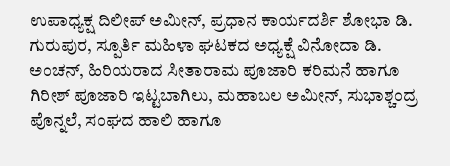ಉಪಾಧ್ಯಕ್ಷ ದಿಲೀಪ್ ಅಮೀನ್, ಪ್ರಧಾನ ಕಾರ್ಯದರ್ಶಿ ಶೋಭಾ ಡಿ. ಗುರುಪುರ, ಸ್ಪೂರ್ತಿ ಮಹಿಳಾ ಘಟಕದ ಅಧ್ಯಕ್ಷೆ ವಿನೋದಾ ಡಿ. ಅಂಚನ್, ಹಿರಿಯರಾದ ಸೀತಾರಾಮ ಪೂಜಾರಿ ಕರಿಮನೆ ಹಾಗೂ ಗಿರೀಶ್ ಪೂಜಾರಿ ಇಟ್ಟಬಾಗಿಲು, ಮಹಾಬಲ ಅಮೀನ್, ಸುಭಾಶ್ಚಂದ್ರ ಪೊನ್ನಲೆ, ಸಂಘದ ಹಾಲಿ ಹಾಗೂ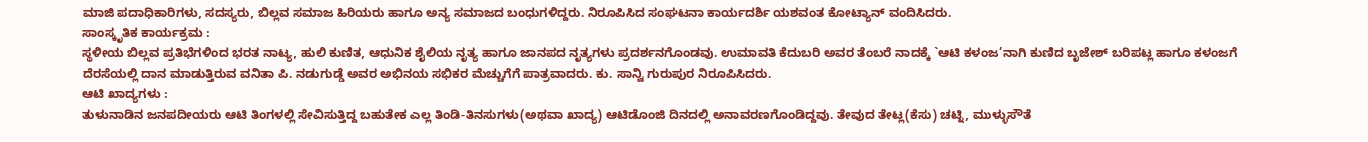ಮಾಜಿ ಪದಾಧಿಕಾರಿಗಳು, ಸದಸ್ಯರು, ಬಿಲ್ಲವ ಸಮಾಜ ಹಿರಿಯರು ಹಾಗೂ ಅನ್ಯ ಸಮಾಜದ ಬಂಧುಗಳಿದ್ದರು. ನಿರೂಪಿಸಿದ ಸಂಘಟನಾ ಕಾರ್ಯದರ್ಶಿ ಯಶವಂತ ಕೋಟ್ಯಾನ್ ವಂದಿಸಿದರು.
ಸಾಂಸ್ಕೃತಿಕ ಕಾರ್ಯಕ್ರಮ :
ಸ್ಥಳೀಯ ಬಿಲ್ಲವ ಪ್ರತಿಭೆಗಳಿಂದ ಭರತ ನಾಟ್ಯ, ಹುಲಿ ಕುಣಿತ, ಆಧುನಿಕ ಶೈಲಿಯ ನೃತ್ಯ ಹಾಗೂ ಜಾನಪದ ನೃತ್ಯಗಳು ಪ್ರದರ್ಶನಗೊಂಡವು. ಉಮಾವತಿ ಕೆದುಬರಿ ಅವರ ತೆಂಬರೆ ನಾದಕ್ಕೆ `ಆಟಿ ಕಳಂಜ’ನಾಗಿ ಕುಣಿದ ಬೃಜೇಶ್ ಬರಿಪಟ್ಲ ಹಾಗೂ ಕಳಂಜಗೆ ದೆರಸೆಯಲ್ಲಿ ದಾನ ಮಾಡುತ್ತಿರುವ ವನಿತಾ ಪಿ. ನಡುಗುಡ್ಡೆ ಅವರ ಅಭಿನಯ ಸಭಿಕರ ಮೆಚ್ಚುಗೆಗೆ ಪಾತ್ರವಾದರು. ಕು. ಸಾನ್ವಿ ಗುರುಪುರ ನಿರೂಪಿಸಿದರು.
ಆಟಿ ಖಾದ್ಯಗಳು :
ತುಳುನಾಡಿನ ಜನಪದೀಯರು ಆಟಿ ತಿಂಗಳಲ್ಲಿ ಸೇವಿಸುತ್ತಿದ್ದ ಬಹುತೇಕ ಎಲ್ಲ ತಿಂಡಿ-ತಿನಸುಗಳು(ಅಥವಾ ಖಾದ್ಯ) ಆಟಿಡೊಂಜಿ ದಿನದಲ್ಲಿ ಅನಾವರಣಗೊಂಡಿದ್ದವು. ತೇವುದ ತೇಟ್ಲ(ಕೆಸು) ಚಟ್ನಿ, ಮುಳ್ಳುಸೌತೆ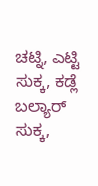ಚಟ್ನಿ, ಎಟ್ಟಿ ಸುಕ್ಕ, ಕಡ್ಲೆ ಬಲ್ಯಾರ್ ಸುಕ್ಕ,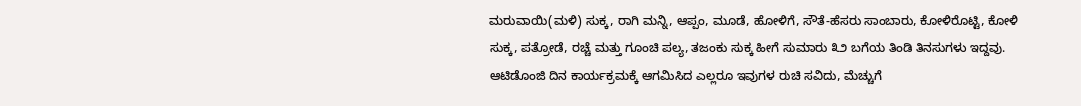ಮರುವಾಯಿ(ಮಳಿ) ಸುಕ್ಕ, ರಾಗಿ ಮನ್ನಿ, ಆಪ್ಪಂ, ಮೂಡೆ, ಹೋಳಿಗೆ, ಸೌತೆ-ಹೆಸರು ಸಾಂಬಾರು, ಕೋಳಿರೊಟ್ಟಿ, ಕೋಳಿ ಸುಕ್ಕ, ಪತ್ರೋಡೆ, ರಚ್ಚೆ ಮತ್ತು ಗೂಂಚಿ ಪಲ್ಯ, ತಜಂಕು ಸುಕ್ಕ ಹೀಗೆ ಸುಮಾರು ೩೨ ಬಗೆಯ ತಿಂಡಿ ತಿನಸುಗಳು ಇದ್ದವು. ಆಟಿಡೊಂಜಿ ದಿನ ಕಾರ್ಯಕ್ರಮಕ್ಕೆ ಆಗಮಿಸಿದ ಎಲ್ಲರೂ ಇವುಗಳ ರುಚಿ ಸವಿದು, ಮೆಚ್ಚುಗೆ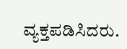ವ್ಯಕ್ತಪಡಿಸಿದರು.